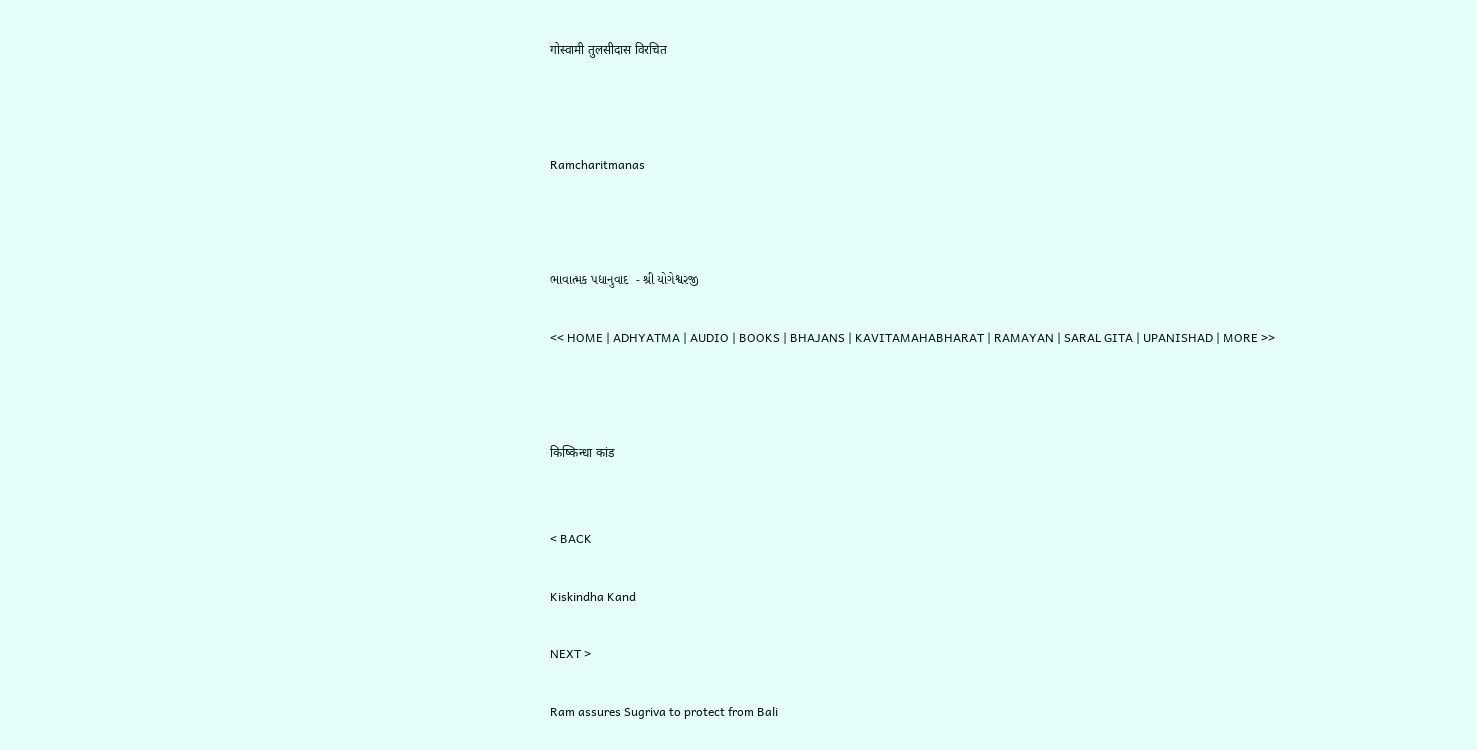गोस्वामी तुलसीदास विरचित



Ramcharitmanas



ભાવાત્મક પદ્યાનુવાદ  - શ્રી યોગેશ્વરજી

<< HOME | ADHYATMA | AUDIO | BOOKS | BHAJANS | KAVITAMAHABHARAT | RAMAYAN | SARAL GITA | UPANISHAD | MORE >>



किष्किन्धा कांड


< BACK

Kiskindha Kand

NEXT >

Ram assures Sugriva to protect from Bali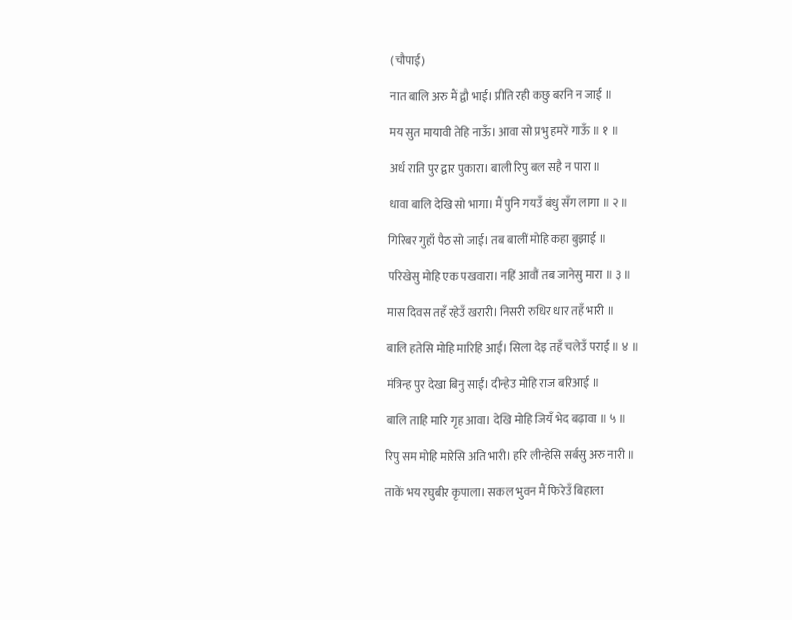(चौपाई)

नात बालि अरु मैं द्वौ भाई। प्रीति रही कछु बरनि न जाई ॥

मय सुत मायावी तेहि नाऊँ। आवा सो प्रभु हमरें गाऊँ ॥ १ ॥

अर्ध राति पुर द्वार पुकारा। बाली रिपु बल सहै न पारा ॥

धावा बालि देखि सो भागा। मैं पुनि गयउँ बंधु सँग लागा ॥ २ ॥

गिरिबर गुहाँ पैठ सो जाई। तब बालीं मोहि कहा बुझाई ॥

परिखेसु मोहि एक पखवारा। नहिं आवौं तब जानेसु मारा ॥ ३ ॥

मास दिवस तहँ रहेउँ खरारी। निसरी रुधिर धार तहँ भारी ॥

बालि हतेसि मोहि मारिहि आई। सिला देइ तहँ चलेउँ पराई ॥ ४ ॥

मंत्रिन्ह पुर देखा बिनु साईं। दीन्हेउ मोहि राज बरिआई ॥

बालि ताहि मारि गृह आवा। देखि मोहि जियँ भेद बढ़ावा ॥ ५ ॥

रिपु सम मोहि मारेसि अति भारी। हरि लीन्हेसि सर्बसु अरु नारी ॥

ताकें भय रघुबीर कृपाला। सकल भुवन मैं फिरेउँ बिहाला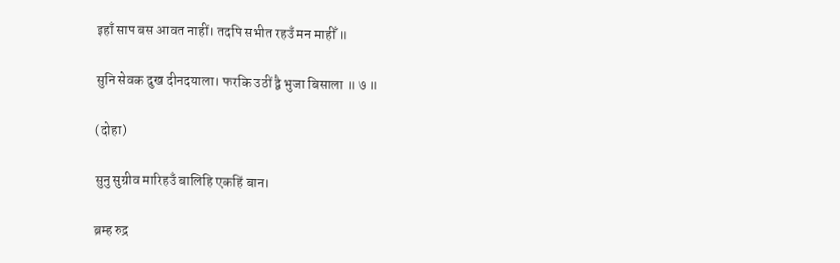इहाँ साप बस आवत नाहीं। तदपि सभीत रहउँ मन माहीँ ॥

सुनि सेवक दुख दीनदयाला। फरकि उठीं द्वै भुजा बिसाला ॥ ७ ॥

(दोहा)

सुनु सुग्रीव मारिहउँ बालिहि एकहिं बान।

ब्रम्ह रुद्र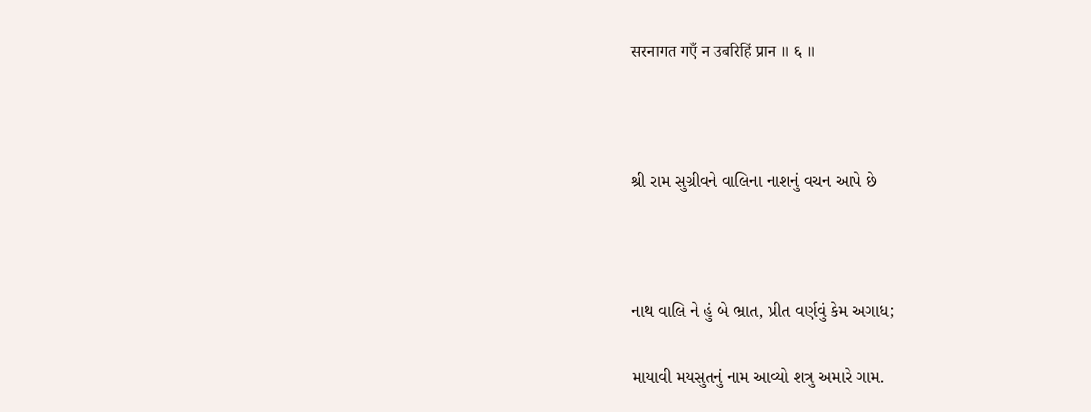सरनागत गएँ न उबरिहिं प्रान ॥ ६ ॥



શ્રી રામ સુગ્રીવને વાલિના નાશનું વચન આપે છે



નાથ વાલિ ને હું બે ભ્રાત, પ્રીત વર્ણવું કેમ અગાધ;

માયાવી મયસુતનું નામ આવ્યો શત્રુ અમારે ગામ.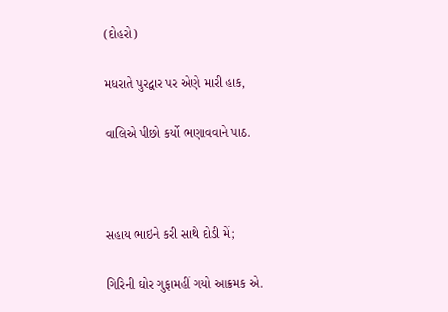(દોહરો)

મધરાતે પુરદ્વાર પર એણે મારી હાક,

વાલિએ પીછો કર્યો ભણાવવાને પાઠ.



સહાય ભાઇને કરી સાથે દોડી મેં;

ગિરિની ઘોર ગુફામહીં ગયો આક્રમક એ.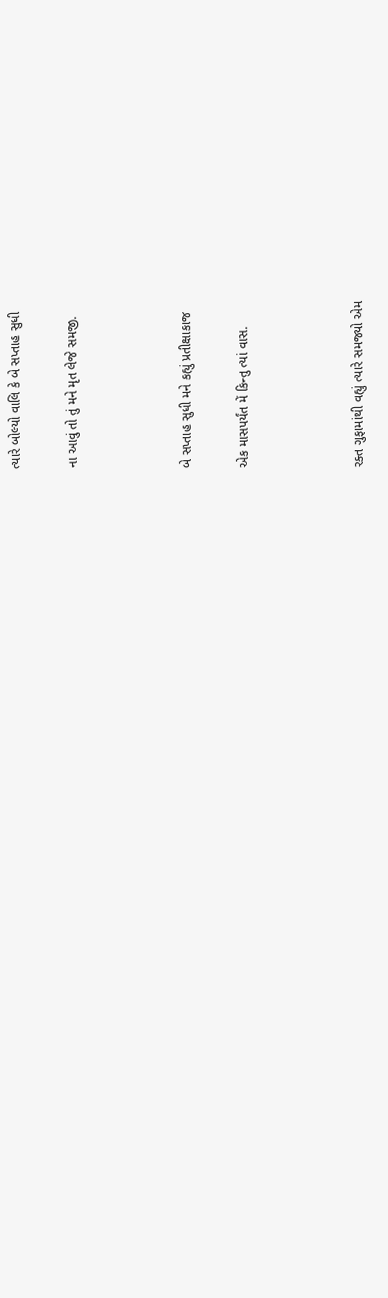ત્યારે બોલ્યો વાલિ કે બે સપ્તાહ સુધી

ના આવું તો તું મને મૃત લેજે સમજી.



બે સપ્તાહ સુધી મને કહ્યું પ્રતીક્ષાકાજ

એક માસપર્યંત મેં કિન્તુ ત્યાં વાસ.



રક્ત ગુફામાંથી વહ્યું ત્યારે સમજ્યો એમ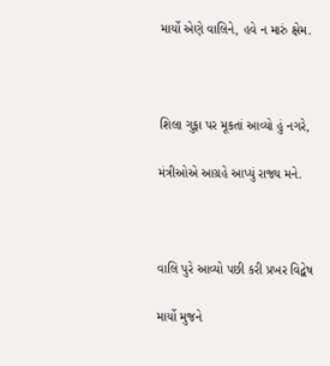માર્યો એણે વાલિને, હવે ન મારું ક્ષેમ.



શિલા ગુફા પર મૂકતાં આવ્યો હું નગરે,

મંત્રીઓએ આગ્રહે આપ્યું રાજ્ય મને.



વાલિ પુરે આવ્યો પછી કરી પ્રખર વિદ્વેષ

માર્યો મુજને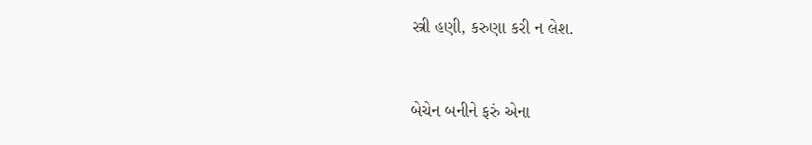સ્ત્રી હણી, કરુણા કરી ન લેશ.



બેચેન બનીને ફરું એના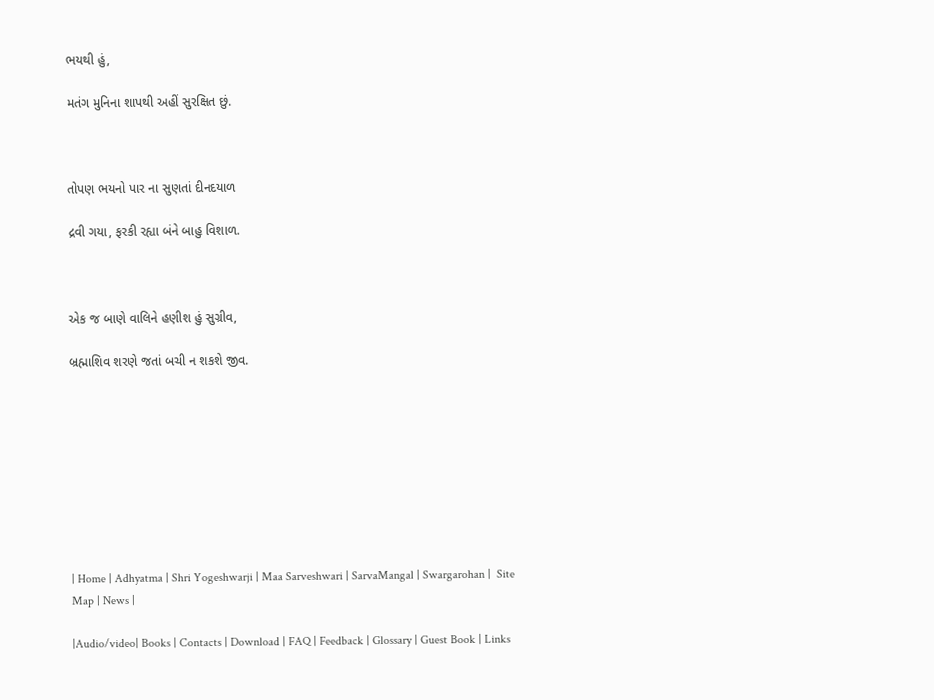ભયથી હું,

મતંગ મુનિના શાપથી અહીં સુરક્ષિત છું.



તોપણ ભયનો પાર ના સુણતાં દીનદયાળ

દ્રવી ગયા, ફરકી રહ્યા બંને બાહુ વિશાળ.



એક જ બાણે વાલિને હણીશ હું સુગ્રીવ,

બ્રહ્માશિવ શરણે જતાં બચી ન શકશે જીવ.









| Home | Adhyatma | Shri Yogeshwarji | Maa Sarveshwari | SarvaMangal | Swargarohan |  Site Map | News |

|Audio/video| Books | Contacts | Download | FAQ | Feedback | Glossary | Guest Book | Links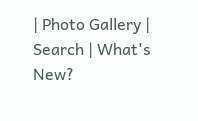| Photo Gallery | Search | What's New?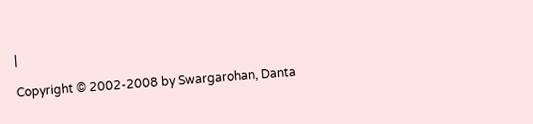|

Copyright © 2002-2008 by Swargarohan, Danta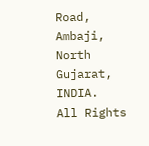Road, Ambaji, North Gujarat, INDIA.  All Rights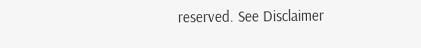reserved. See Disclaimer